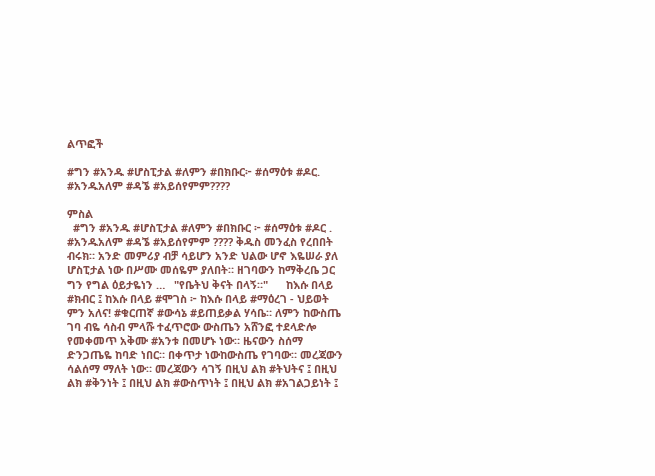ልጥፎች

#ግን #አንዱ #ሆስፒታል #ለምን #በክቡር፦ #ሰማዕቱ #ዶር. #አንዱአለም #ዳኜ #አይሰየምም????

ምስል
  #ግን #አንዱ #ሆስፒታል #ለምን #በክቡር ፦ #ሰማዕቱ #ዶር . #አንዱአለም #ዳኜ #አይሰየምም ???? ቅዱስ መንፈስ የረበበት ብሩክ። አንድ መምሪያ ብቻ ሳይሆን አንድ ህልው ሆኖ እዬሠራ ያለ ሆስፒታል ነው በሥሙ መሰዬም ያለበት። ዘገባውን ከማቅረቤ ጋር ግን የግል ዕይታዬነን …   "የቤትህ ቅናት በላኝ።"      ከእሱ በላይ #ክብር ፤ ከእሱ በላይ #ሞገስ ፦ ከእሱ በላይ #ማዕረገ - ህይወት ምን አለና! #ቁርጠኛ #ውሳኔ #ይጠይቃል ሃሳቤ። ለምን ከውስጤ ገባ ብዬ ሳስብ ምላሹ ተፈጥሮው ውስጤን አሸንፎ ተደላድሎ የመቀመጥ አቅሙ #አንቱ በመሆኑ ነው። ዜናውን ስሰማ ድንጋጤዬ ከባድ ነበር። በቀጥታ ነውከውስጤ የገባው። መረጃውን ሳልሰማ ማለት ነው። መረጃውን ሳገኝ በዚህ ልክ #ትህትና ፤ በዚህ ልክ #ቅንነት ፤ በዚህ ልክ #ውስጥነት ፤ በዚህ ልክ #አገልጋይነት ፤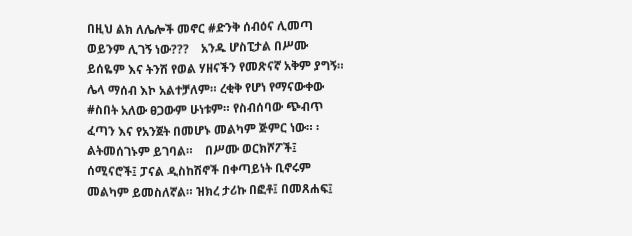በዚህ ልክ ለሌሎች መኖር #ድንቅ ሰብዕና ሊመጣ ወይንም ሊገኝ ነው???    አንዱ ሆስፒታል በሥሙ ይሰዬም እና ትንሽ የወል ሃዘናችን የመጽናኛ አቅም ያግኝ። ሌላ ማሰብ እኮ አልተቻለም። ረቂቅ የሆነ የማናውቀው #ስበት አለው ፀጋውም ሁነቱም። የስብሰባው ጭብጥ ፈጣን እና የአንጀት በመሆኑ መልካም ጅምር ነው። ፡ልትመሰገኑም ይገባል።    በሥሙ ወርክሾፖች፤ ሰሚናሮች፤ ፓናል ዲስከሽኖች በቀጣይነት ቢኖሩም መልካም ይመስለኛል። ዝክረ ታሪኩ በፎቶ፤ በመጸሐፍ፤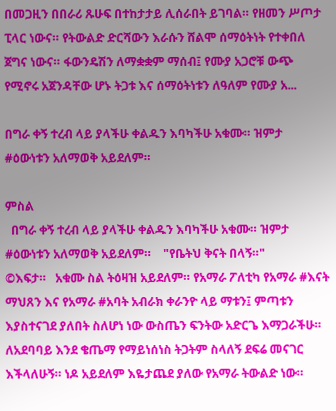በመጋዚን በበራሪ ጹሁፍ በተከታታይ ሊሰራበት ይገባል። የዘመን ሥጦታ ፒላር ነውና። የትውልድ ድርሻውን እራሱን ሸልሞ ሰማዕትነት የተቀበለ ጀግና ነውና። ፋውንዴሽን ለማቋቋም ማሰብ፤ የሙያ አጋሮቹ ውጭ የሚኖሩ አጀንዳቸው ሆኑ ትጋቱ እና ሰማዕትነቱን ለዓለም የሙያ አ...

በግራ ቀኝ ተረብ ላይ ያላችሁ ቀልዱን እባካችሁ አቁሙ። ዝምታ #ዕውነቱን አለማወቅ አይደለም።

ምስል
  በግራ ቀኝ ተረብ ላይ ያላችሁ ቀልዱን እባካችሁ አቁሙ። ዝምታ #ዕውነቱን አለማወቅ አይደለም።    "የቤትህ ቅናት በላኝ።"                       ©እፍታ።   አቁሙ ስል ትዕዛዝ አይደለም። የአማራ ፖለቲካ የአማራ #እናት ማህጸን እና የአማራ #አባት አብራክ ቀራንዮ ላይ ማቱን፤ ምጣቱን እያስተናገደ ያለበት ስለሆነ ነው ውስጤን ፍንትው አድርጌ እማጋራችሁ። ለአደባባይ እንደ ቄጤማ የማይነሰነስ ትጋትም ስላለኝ ደፍሬ መናገር እችላለሁኝ። ነዶ አይደለም እዬታጨደ ያለው የአማራ ትውልድ ነው።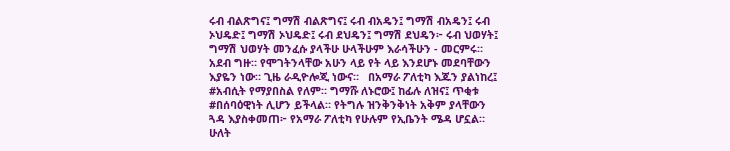ሩብ ብልጽግና፤ ግማሽ ብልጽግና፤ ሩብ ብአዴን፤ ግማሽ ብአዴን፤ ሩብ ኦህዴድ፤ ግማሽ ኦህዴድ፤ ሩብ ደህዴን፤ ግማሽ ደህዴን፦ ሩብ ህወሃት፤ ግማሽ ህወሃት መንፈሱ ያላችሁ ሁላችሁም እራሳችሁን - መርምሩ። አደብ ግዙ። የሞገትንላቸው አሁን ላይ የት ላይ እንደሆኑ መደባቸውን እያዬን ነው። ጊዜ ራዲዮሎጂ ነውና።   በአማራ ፖለቲካ እጁን ያልነከረ፤ #አብሲት የማያበስል የለም። ግማሹ ለኑሮው፤ ከፊሉ ለዝና፤ ጥቂቱ #በሰባዕዊነት ሊሆን ይችላል። የትግሉ ዝንቅንቅነት አቅም ያላቸውን ጓዳ እያስቀመጠ፦ የአማራ ፖለቲካ የሁሉም የኢቤንት ሜዳ ሆኗል። ሁለት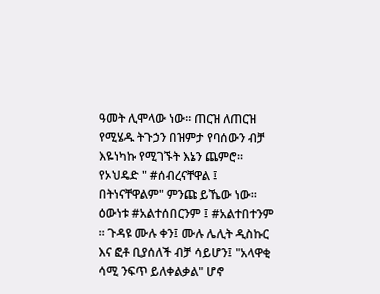ዓመት ሊሞላው ነው። ጠርዝ ለጠርዝ የሚሄዱ ትጉኃን በዝምታ የባሰውን ብቻ እዬነካኩ የሚገኙት እኔን ጨምሮ።    የኦህዴድ " #ሰብረናቸዋል ፤ በትነናቸዋልም" ምንጩ ይኼው ነው። ዕውነቱ #አልተሰበርንም ፤ #አልተበተንም ። ጉዳዩ ሙሉ ቀን፤ ሙሉ ሌሊት ዲስኩር እና ፎቶ ቢያሰለች ብቻ ሳይሆን፤ "አላዋቂ ሳሚ ንፍጥ ይለቀልቃል" ሆኖ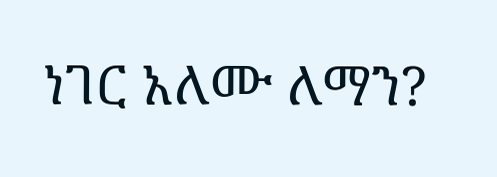ነገር አለሙ ለማን?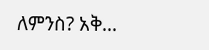ለምንስ? አቅ...